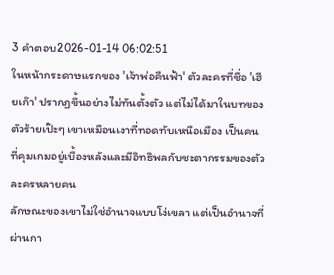3 คำตอบ2026-01-14 06:02:51
ในหน้ากระดาษแรกของ 'เจ้าพ่อคืนฟ้า' ตัวละครที่ชื่อ 'เฮียเก๊า' ปรากฏขึ้นอย่างไม่ทันตั้งตัว แต่ไม่ได้มาในบทของตัวร้ายเป๊ะๆ เขาเหมือนเงาที่ทอดทับเหนือเมือง เป็นคนที่คุมเกมอยู่เบื้องหลังและมีอิทธิพลกับชะตากรรมของตัวละครหลายคน
ลักษณะของเขาไม่ใช่อำนาจแบบโง่เขลา แต่เป็นอำนาจที่ผ่านกา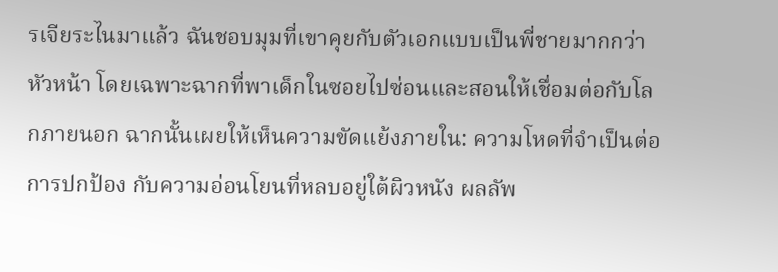รเจียระไนมาแล้ว ฉันชอบมุมที่เขาคุยกับตัวเอกแบบเป็นพี่ชายมากกว่าหัวหน้า โดยเฉพาะฉากที่พาเด็กในซอยไปซ่อนและสอนให้เชื่อมต่อกับโลกภายนอก ฉากนั้นเผยให้เห็นความขัดแย้งภายใน: ความโหดที่จำเป็นต่อการปกป้อง กับความอ่อนโยนที่หลบอยู่ใต้ผิวหนัง ผลลัพ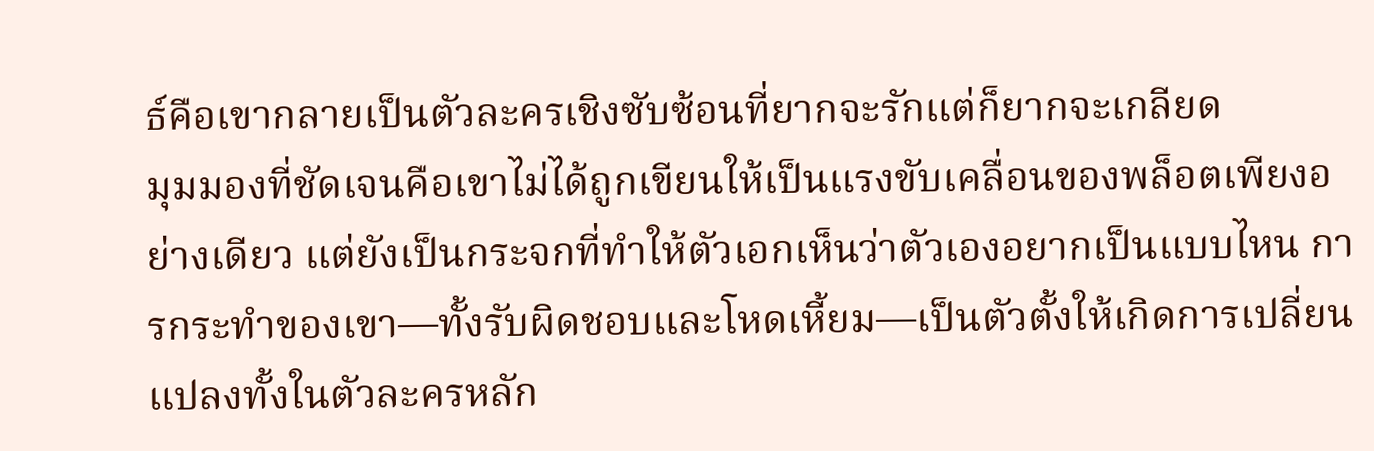ธ์คือเขากลายเป็นตัวละครเชิงซับซ้อนที่ยากจะรักแต่ก็ยากจะเกลียด
มุมมองที่ชัดเจนคือเขาไม่ได้ถูกเขียนให้เป็นแรงขับเคลื่อนของพล็อตเพียงอย่างเดียว แต่ยังเป็นกระจกที่ทำให้ตัวเอกเห็นว่าตัวเองอยากเป็นแบบไหน การกระทำของเขา—ทั้งรับผิดชอบและโหดเหี้ยม—เป็นตัวตั้งให้เกิดการเปลี่ยนแปลงทั้งในตัวละครหลัก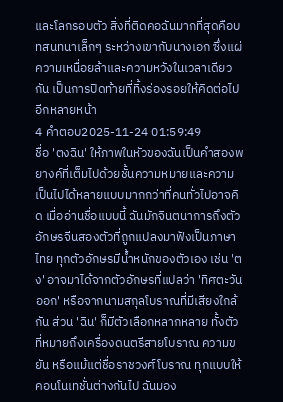และโลกรอบตัว สิ่งที่ติดคอฉันมากที่สุดคือบทสนทนาเล็กๆ ระหว่างเขากับนางเอก ซึ่งแผ่ความเหนื่อยล้าและความหวังในเวลาเดียวกัน เป็นการปิดท้ายที่ทิ้งร่องรอยให้คิดต่อไปอีกหลายหน้า
4 คำตอบ2025-11-24 01:59:49
ชื่อ 'ตงฉิน' ให้ภาพในหัวของฉันเป็นคำสองพยางค์ที่เต็มไปด้วยชั้นความหมายและความเป็นไปได้หลายแบบมากกว่าที่คนทั่วไปอาจคิด เมื่ออ่านชื่อแบบนี้ ฉันมักจินตนาการถึงตัวอักษรจีนสองตัวที่ถูกแปลงมาฟังเป็นภาษาไทย ทุกตัวอักษรมีน้ำหนักของตัวเอง เช่น 'ตง' อาจมาได้จากตัวอักษรที่แปลว่า 'ทิศตะวันออก' หรือจากนามสกุลโบราณที่มีเสียงใกล้กัน ส่วน 'ฉิน' ก็มีตัวเลือกหลากหลาย ทั้งตัวที่หมายถึงเครื่องดนตรีสายโบราณ ความขยัน หรือแม้แต่ชื่อราชวงศ์โบราณ ทุกแบบให้คอนโนเทชั่นต่างกันไป ฉันมอง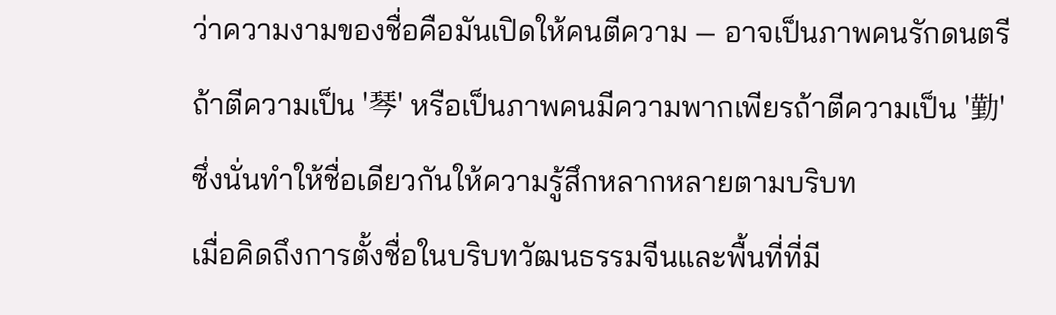ว่าความงามของชื่อคือมันเปิดให้คนตีความ — อาจเป็นภาพคนรักดนตรีถ้าตีความเป็น '琴' หรือเป็นภาพคนมีความพากเพียรถ้าตีความเป็น '勤' ซึ่งนั่นทำให้ชื่อเดียวกันให้ความรู้สึกหลากหลายตามบริบท
เมื่อคิดถึงการตั้งชื่อในบริบทวัฒนธรรมจีนและพื้นที่ที่มี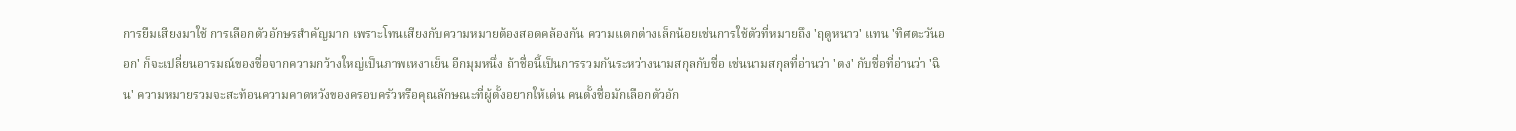การยืมเสียงมาใช้ การเลือกตัวอักษรสำคัญมาก เพราะโทนเสียงกับความหมายต้องสอดคล้องกัน ความแตกต่างเล็กน้อยเช่นการใช้ตัวที่หมายถึง 'ฤดูหนาว' แทน 'ทิศตะวันออก' ก็จะเปลี่ยนอารมณ์ของชื่อจากความกว้างใหญ่เป็นภาพเหงาเย็น อีกมุมหนึ่ง ถ้าชื่อนี้เป็นการรวมกันระหว่างนามสกุลกับชื่อ เช่นนามสกุลที่อ่านว่า 'ตง' กับชื่อที่อ่านว่า 'ฉิน' ความหมายรวมจะสะท้อนความคาดหวังของครอบครัวหรือคุณลักษณะที่ผู้ตั้งอยากให้เด่น คนตั้งชื่อมักเลือกตัวอัก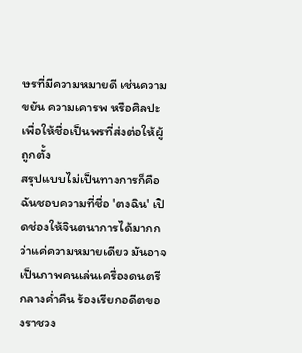ษรที่มีความหมายดี เช่นความขยัน ความเคารพ หรือศิลปะ เพื่อให้ชื่อเป็นพรที่ส่งต่อให้ผู้ถูกตั้ง
สรุปแบบไม่เป็นทางการก็คือ ฉันชอบความที่ชื่อ 'ตงฉิน' เปิดช่องให้จินตนาการได้มากกว่าแค่ความหมายเดียว มันอาจเป็นภาพคนเล่นเครื่องดนตรีกลางค่ำคืน ร้องเรียกอดีตของราชวง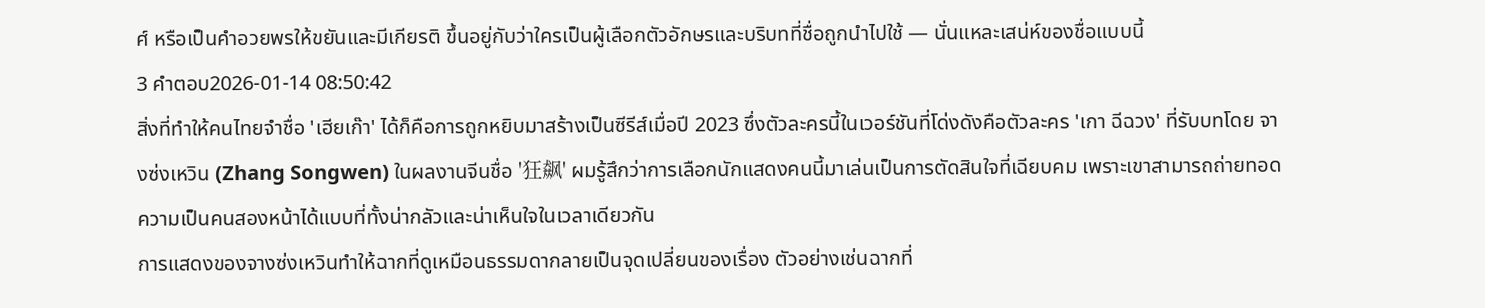ศ์ หรือเป็นคำอวยพรให้ขยันและมีเกียรติ ขึ้นอยู่กับว่าใครเป็นผู้เลือกตัวอักษรและบริบทที่ชื่อถูกนำไปใช้ — นั่นแหละเสน่ห์ของชื่อแบบนี้
3 คำตอบ2026-01-14 08:50:42
สิ่งที่ทำให้คนไทยจำชื่อ 'เฮียเก๊า' ได้ก็คือการถูกหยิบมาสร้างเป็นซีรีส์เมื่อปี 2023 ซึ่งตัวละครนี้ในเวอร์ชันที่โด่งดังคือตัวละคร 'เกา ฉีฉวง' ที่รับบทโดย จางซ่งเหวิน (Zhang Songwen) ในผลงานจีนชื่อ '狂飙' ผมรู้สึกว่าการเลือกนักแสดงคนนี้มาเล่นเป็นการตัดสินใจที่เฉียบคม เพราะเขาสามารถถ่ายทอดความเป็นคนสองหน้าได้แบบที่ทั้งน่ากลัวและน่าเห็นใจในเวลาเดียวกัน
การแสดงของจางซ่งเหวินทำให้ฉากที่ดูเหมือนธรรมดากลายเป็นจุดเปลี่ยนของเรื่อง ตัวอย่างเช่นฉากที่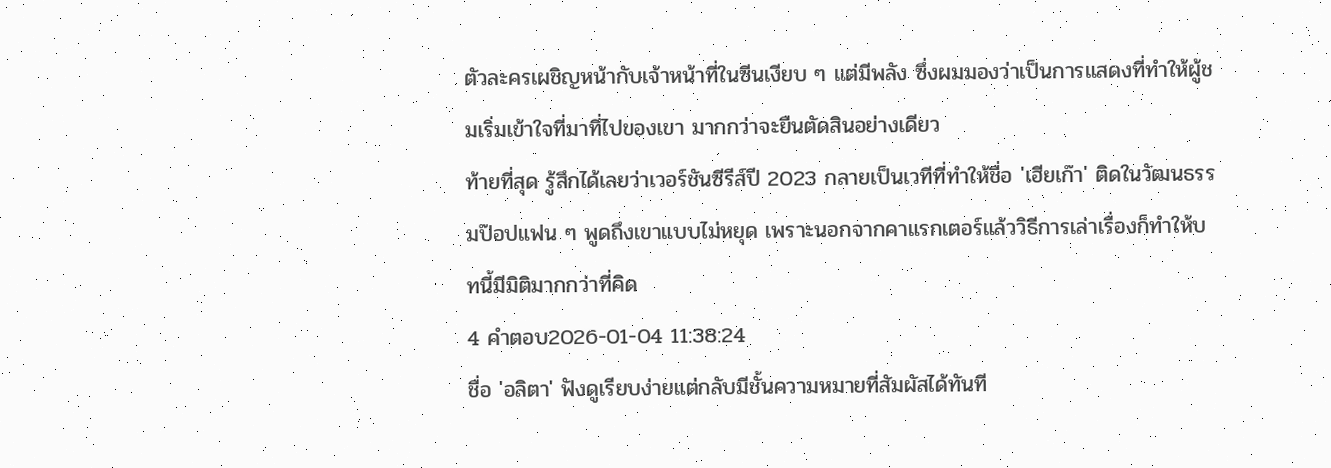ตัวละครเผชิญหน้ากับเจ้าหน้าที่ในซีนเงียบ ๆ แต่มีพลัง ซึ่งผมมองว่าเป็นการแสดงที่ทำให้ผู้ชมเริ่มเข้าใจที่มาที่ไปของเขา มากกว่าจะยืนตัดสินอย่างเดียว
ท้ายที่สุด รู้สึกได้เลยว่าเวอร์ชันซีรีส์ปี 2023 กลายเป็นเวทีที่ทำให้ชื่อ 'เฮียเก๊า' ติดในวัฒนธรรมป๊อปแฟน ๆ พูดถึงเขาแบบไม่หยุด เพราะนอกจากคาแรกเตอร์แล้ววิธีการเล่าเรื่องก็ทำให้บทนี้มีมิติมากกว่าที่คิด
4 คำตอบ2026-01-04 11:38:24
ชื่อ 'อลิตา' ฟังดูเรียบง่ายแต่กลับมีชั้นความหมายที่สัมผัสได้ทันที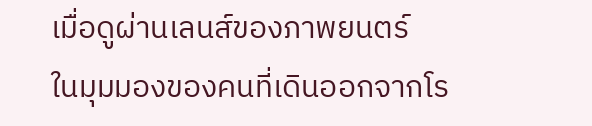เมื่อดูผ่านเลนส์ของภาพยนตร์
ในมุมมองของคนที่เดินออกจากโร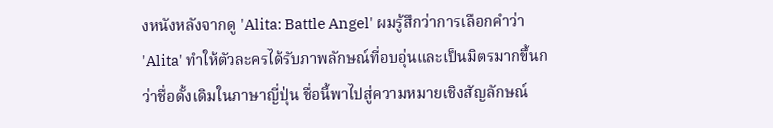งหนังหลังจากดู 'Alita: Battle Angel' ผมรู้สึกว่าการเลือกคำว่า 'Alita' ทำให้ตัวละครได้รับภาพลักษณ์ที่อบอุ่นและเป็นมิตรมากขึ้นกว่าชื่อดั้งเดิมในภาษาญี่ปุ่น ชื่อนี้พาไปสู่ความหมายเชิงสัญลักษณ์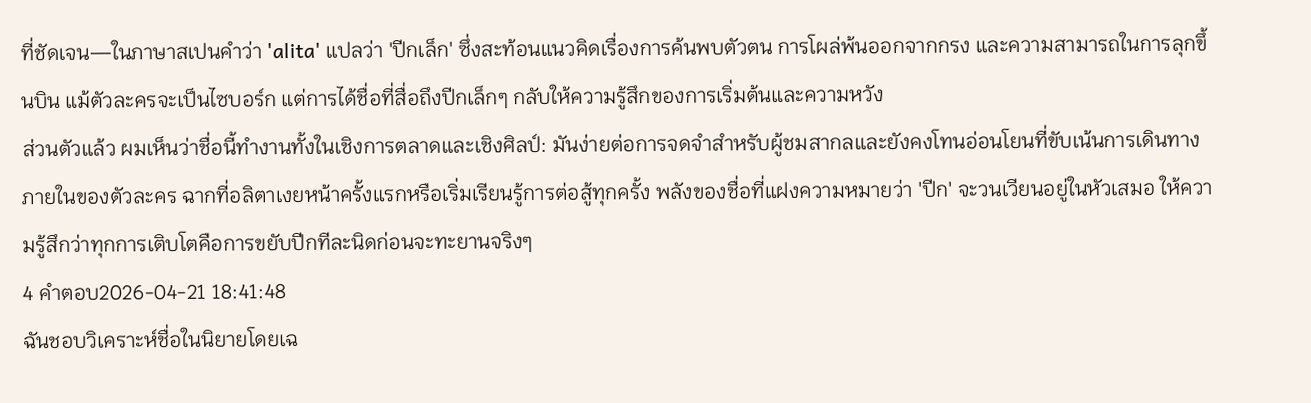ที่ชัดเจน—ในภาษาสเปนคำว่า 'alita' แปลว่า 'ปีกเล็ก' ซึ่งสะท้อนแนวคิดเรื่องการค้นพบตัวตน การโผล่พ้นออกจากกรง และความสามารถในการลุกขึ้นบิน แม้ตัวละครจะเป็นไซบอร์ก แต่การได้ชื่อที่สื่อถึงปีกเล็กๆ กลับให้ความรู้สึกของการเริ่มต้นและความหวัง
ส่วนตัวแล้ว ผมเห็นว่าชื่อนี้ทำงานทั้งในเชิงการตลาดและเชิงศิลป์: มันง่ายต่อการจดจำสำหรับผู้ชมสากลและยังคงโทนอ่อนโยนที่ขับเน้นการเดินทางภายในของตัวละคร ฉากที่อลิตาเงยหน้าครั้งแรกหรือเริ่มเรียนรู้การต่อสู้ทุกครั้ง พลังของชื่อที่แฝงความหมายว่า 'ปีก' จะวนเวียนอยู่ในหัวเสมอ ให้ความรู้สึกว่าทุกการเติบโตคือการขยับปีกทีละนิดก่อนจะทะยานจริงๆ
4 คำตอบ2026-04-21 18:41:48
ฉันชอบวิเคราะห์ชื่อในนิยายโดยเฉ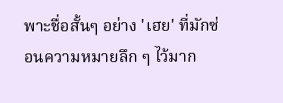พาะชื่อสั้นๆ อย่าง 'เฮย' ที่มักซ่อนความหมายลึก ๆ ไว้มาก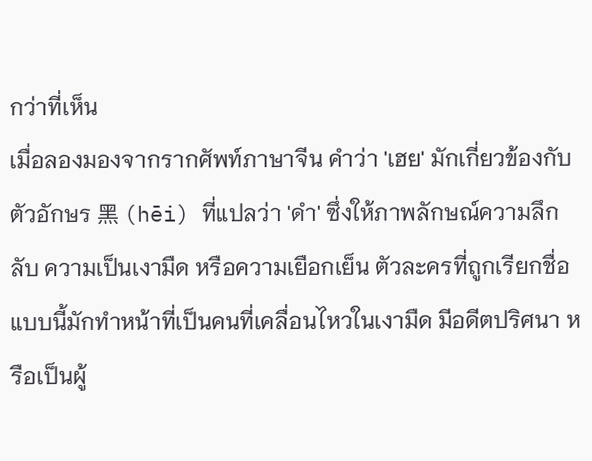กว่าที่เห็น
เมื่อลองมองจากรากศัพท์ภาษาจีน คำว่า 'เฮย' มักเกี่ยวข้องกับตัวอักษร 黑 (hēi) ที่แปลว่า 'ดำ' ซึ่งให้ภาพลักษณ์ความลึกลับ ความเป็นเงามืด หรือความเยือกเย็น ตัวละครที่ถูกเรียกชื่อแบบนี้มักทำหน้าที่เป็นคนที่เคลื่อนไหวในเงามืด มีอดีตปริศนา หรือเป็นผู้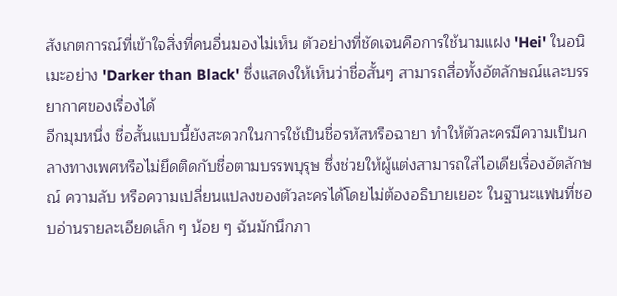สังเกตการณ์ที่เข้าใจสิ่งที่คนอื่นมองไม่เห็น ตัวอย่างที่ชัดเจนคือการใช้นามแฝง 'Hei' ในอนิเมะอย่าง 'Darker than Black' ซึ่งแสดงให้เห็นว่าชื่อสั้นๆ สามารถสื่อทั้งอัตลักษณ์และบรรยากาศของเรื่องได้
อีกมุมหนึ่ง ชื่อสั้นแบบนี้ยังสะดวกในการใช้เป็นชื่อรหัสหรือฉายา ทำให้ตัวละครมีความเป็นกลางทางเพศหรือไม่ยึดติดกับชื่อตามบรรพบุรุษ ซึ่งช่วยให้ผู้แต่งสามารถใส่ไอเดียเรื่องอัตลักษณ์ ความลับ หรือความเปลี่ยนแปลงของตัวละครได้โดยไม่ต้องอธิบายเยอะ ในฐานะแฟนที่ชอบอ่านรายละเอียดเล็ก ๆ น้อย ๆ ฉันมักนึกภา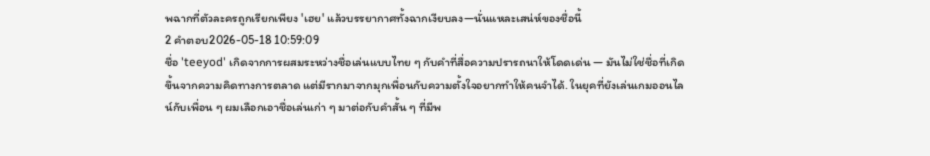พฉากที่ตัวละครถูกเรียกเพียง 'เฮย' แล้วบรรยากาศทั้งฉากเงียบลง—นั่นแหละเสน่ห์ของชื่อนี้
2 คำตอบ2026-05-18 10:59:09
ชื่อ 'teeyod' เกิดจากการผสมระหว่างชื่อเล่นแบบไทย ๆ กับคำที่สื่อความปรารถนาให้โดดเด่น — มันไม่ใช่ชื่อที่เกิดขึ้นจากความคิดทางการตลาด แต่มีรากมาจากมุกเพื่อนกับความตั้งใจอยากทำให้คนจำได้. ในยุคที่ยังเล่นเกมออนไลน์กับเพื่อน ๆ ผมเลือกเอาชื่อเล่นเก่า ๆ มาต่อกับคำสั้น ๆ ที่มีพ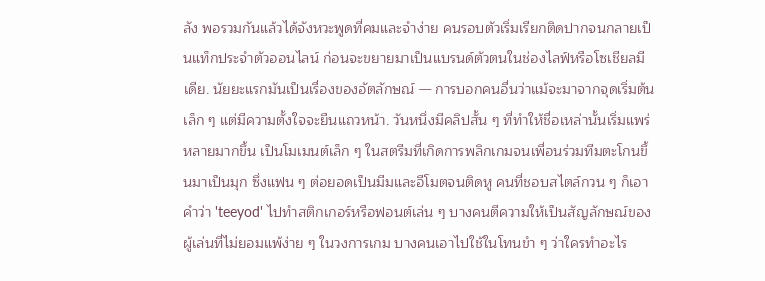ลัง พอรวมกันแล้วได้จังหวะพูดที่คมและจำง่าย คนรอบตัวเริ่มเรียกติดปากจนกลายเป็นแท็กประจำตัวออนไลน์ ก่อนจะขยายมาเป็นแบรนด์ตัวตนในช่องไลฟ์หรือโซเชียลมีเดีย. นัยยะแรกมันเป็นเรื่องของอัตลักษณ์ — การบอกคนอื่นว่าแม้จะมาจากจุดเริ่มต้นเล็ก ๆ แต่มีความตั้งใจจะยืนแถวหน้า. วันหนึ่งมีคลิปสั้น ๆ ที่ทำให้ชื่อเหล่านั้นเริ่มแพร่หลายมากขึ้น เป็นโมเมนต์เล็ก ๆ ในสตรีมที่เกิดการพลิกเกมจนเพื่อนร่วมทีมตะโกนขึ้นมาเป็นมุก ซึ่งแฟน ๆ ต่อยอดเป็นมีมและอีโมตจนติดหู คนที่ชอบสไตล์กวน ๆ ก็เอาคำว่า 'teeyod' ไปทำสติกเกอร์หรือฟอนต์เล่น ๆ บางคนตีความให้เป็นสัญลักษณ์ของผู้เล่นที่ไม่ยอมแพ้ง่าย ๆ ในวงการเกม บางคนเอาไปใช้ในโทนขำ ๆ ว่าใครทำอะไร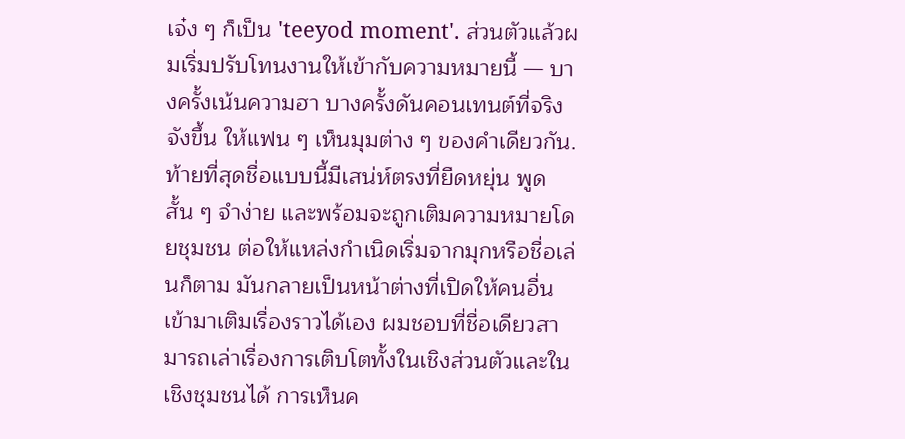เจ๋ง ๆ ก็เป็น 'teeyod moment'. ส่วนตัวแล้วผมเริ่มปรับโทนงานให้เข้ากับความหมายนี้ — บางครั้งเน้นความฮา บางครั้งดันคอนเทนต์ที่จริงจังขึ้น ให้แฟน ๆ เห็นมุมต่าง ๆ ของคำเดียวกัน. ท้ายที่สุดชื่อแบบนี้มีเสน่ห์ตรงที่ยืดหยุ่น พูดสั้น ๆ จำง่าย และพร้อมจะถูกเติมความหมายโดยชุมชน ต่อให้แหล่งกำเนิดเริ่มจากมุกหรือชื่อเล่นก็ตาม มันกลายเป็นหน้าต่างที่เปิดให้คนอื่นเข้ามาเติมเรื่องราวได้เอง ผมชอบที่ชื่อเดียวสามารถเล่าเรื่องการเติบโตทั้งในเชิงส่วนตัวและในเชิงชุมชนได้ การเห็นค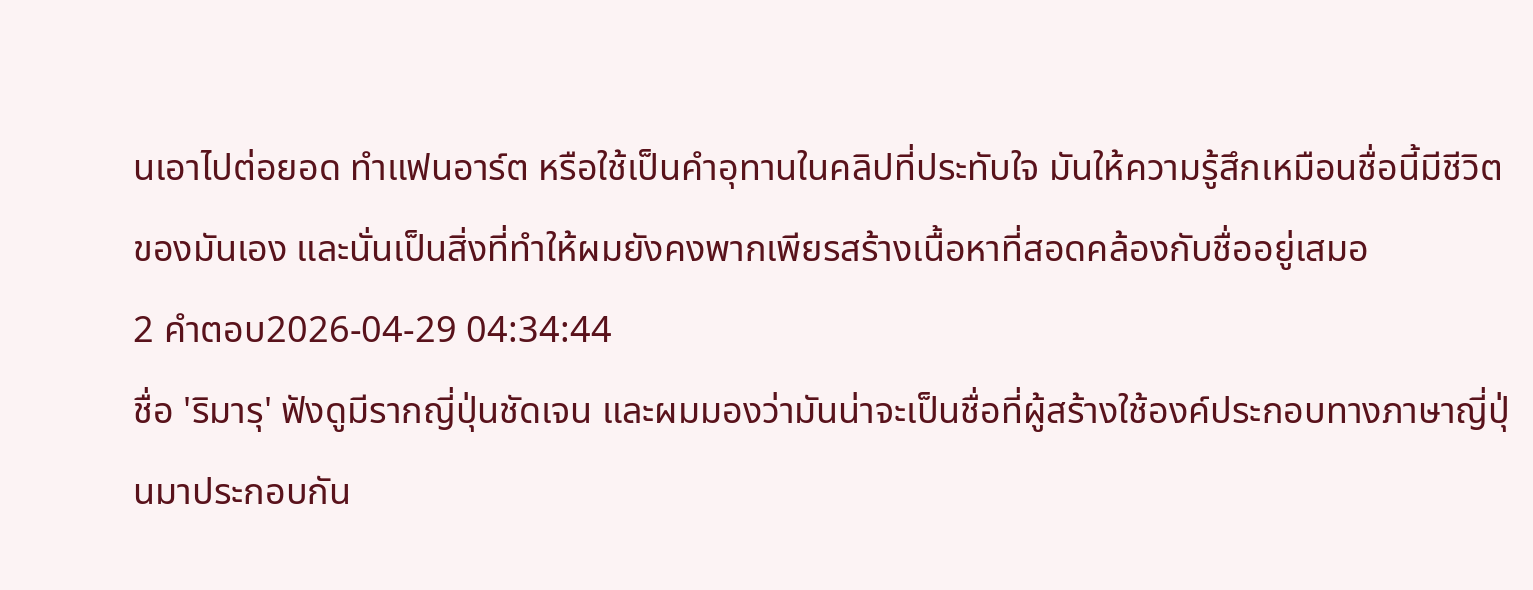นเอาไปต่อยอด ทำแฟนอาร์ต หรือใช้เป็นคำอุทานในคลิปที่ประทับใจ มันให้ความรู้สึกเหมือนชื่อนี้มีชีวิตของมันเอง และนั่นเป็นสิ่งที่ทำให้ผมยังคงพากเพียรสร้างเนื้อหาที่สอดคล้องกับชื่ออยู่เสมอ
2 คำตอบ2026-04-29 04:34:44
ชื่อ 'ริมารุ' ฟังดูมีรากญี่ปุ่นชัดเจน และผมมองว่ามันน่าจะเป็นชื่อที่ผู้สร้างใช้องค์ประกอบทางภาษาญี่ปุ่นมาประกอบกัน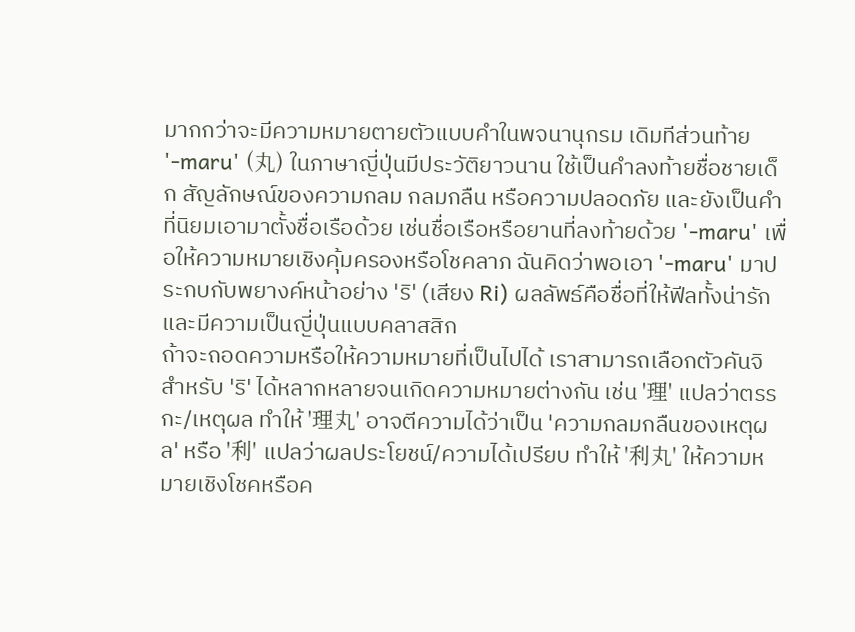มากกว่าจะมีความหมายตายตัวแบบคำในพจนานุกรม เดิมทีส่วนท้าย '-maru' (丸) ในภาษาญี่ปุ่นมีประวัติยาวนาน ใช้เป็นคำลงท้ายชื่อชายเด็ก สัญลักษณ์ของความกลม กลมกลืน หรือความปลอดภัย และยังเป็นคำที่นิยมเอามาตั้งชื่อเรือด้วย เช่นชื่อเรือหรือยานที่ลงท้ายด้วย '-maru' เพื่อให้ความหมายเชิงคุ้มครองหรือโชคลาภ ฉันคิดว่าพอเอา '-maru' มาประกบกับพยางค์หน้าอย่าง 'ริ' (เสียง Ri) ผลลัพธ์คือชื่อที่ให้ฟีลทั้งน่ารักและมีความเป็นญี่ปุ่นแบบคลาสสิก
ถ้าจะถอดความหรือให้ความหมายที่เป็นไปได้ เราสามารถเลือกตัวคันจิสำหรับ 'ริ' ได้หลากหลายจนเกิดความหมายต่างกัน เช่น '理' แปลว่าตรรกะ/เหตุผล ทำให้ '理丸' อาจตีความได้ว่าเป็น 'ความกลมกลืนของเหตุผล' หรือ '利' แปลว่าผลประโยชน์/ความได้เปรียบ ทำให้ '利丸' ให้ความหมายเชิงโชคหรือค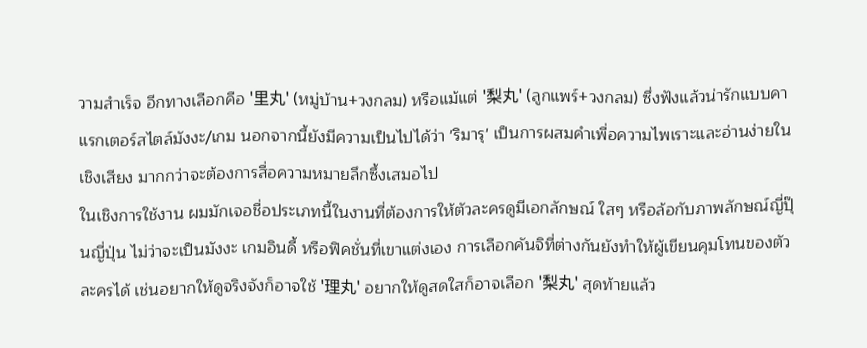วามสำเร็จ อีกทางเลือกคือ '里丸' (หมู่บ้าน+วงกลม) หรือแม้แต่ '梨丸' (ลูกแพร์+วงกลม) ซึ่งฟังแล้วน่ารักแบบคาแรกเตอร์สไตล์มังงะ/เกม นอกจากนี้ยังมีความเป็นไปได้ว่า 'ริมารุ' เป็นการผสมคำเพื่อความไพเราะและอ่านง่ายในเชิงเสียง มากกว่าจะต้องการสื่อความหมายลึกซึ้งเสมอไป
ในเชิงการใช้งาน ผมมักเจอชื่อประเภทนี้ในงานที่ต้องการให้ตัวละครดูมีเอกลักษณ์ ใสๆ หรือล้อกับภาพลักษณ์ญี่ปุ๊นญี่ปุ่น ไม่ว่าจะเป็นมังงะ เกมอินดี้ หรือฟิคชั่นที่เขาแต่งเอง การเลือกคันจิที่ต่างกันยังทำให้ผู้เขียนคุมโทนของตัวละครได้ เช่นอยากให้ดูจริงจังก็อาจใช้ '理丸' อยากให้ดูสดใสก็อาจเลือก '梨丸' สุดท้ายแล้ว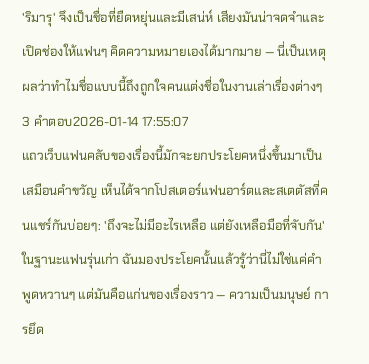'ริมารุ' จึงเป็นชื่อที่ยืดหยุ่นและมีเสน่ห์ เสียงมันน่าจดจำและเปิดช่องให้แฟนๆ คิดความหมายเองได้มากมาย — นี่เป็นเหตุผลว่าทำไมชื่อแบบนี้ถึงถูกใจคนแต่งชื่อในงานเล่าเรื่องต่างๆ
3 คำตอบ2026-01-14 17:55:07
แถวเว็บแฟนคลับของเรื่องนี้มักจะยกประโยคหนึ่งขึ้นมาเป็นเสมือนคำขวัญ เห็นได้จากโปสเตอร์แฟนอาร์ตและสเตตัสที่คนแชร์กันบ่อยๆ: 'ถึงจะไม่มีอะไรเหลือ แต่ยังเหลือมือที่จับกัน'
ในฐานะแฟนรุ่นเก่า ฉันมองประโยคนั้นแล้วรู้ว่านี่ไม่ใช่แค่คำพูดหวานๆ แต่มันคือแก่นของเรื่องราว — ความเป็นมนุษย์ การยึด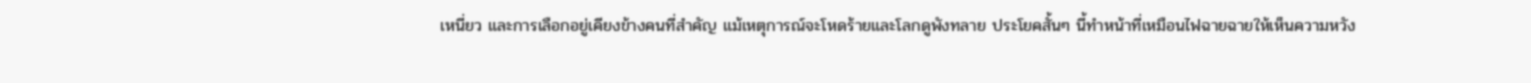เหนี่ยว และการเลือกอยู่เคียงข้างคนที่สำคัญ แม้เหตุการณ์จะโหดร้ายและโลกดูพังทลาย ประโยคสั้นๆ นี้ทำหน้าที่เหมือนไฟฉายฉายให้เห็นความหวัง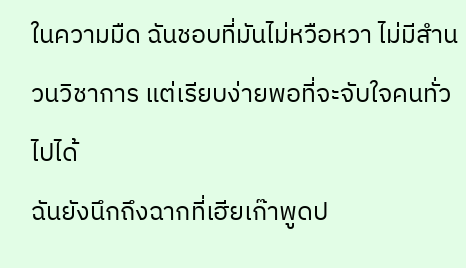ในความมืด ฉันชอบที่มันไม่หวือหวา ไม่มีสำนวนวิชาการ แต่เรียบง่ายพอที่จะจับใจคนทั่วไปได้
ฉันยังนึกถึงฉากที่เฮียเก๊าพูดป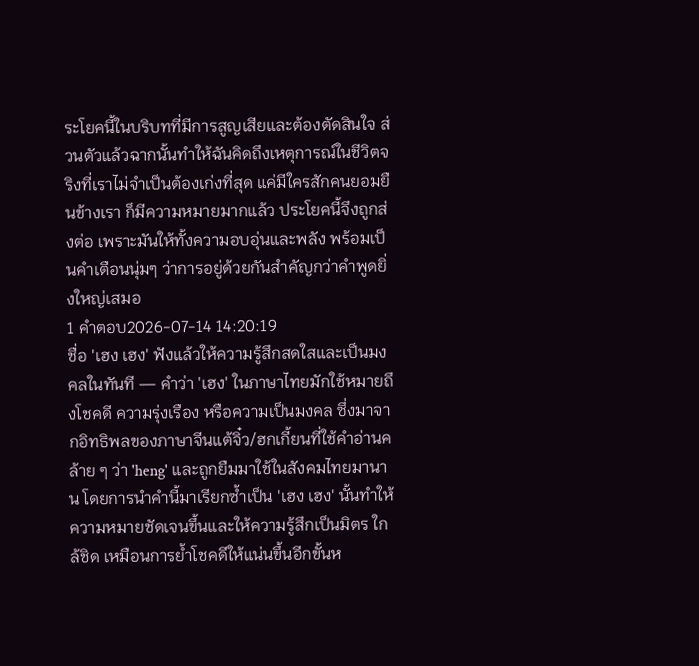ระโยคนี้ในบริบทที่มีการสูญเสียและต้องตัดสินใจ ส่วนตัวแล้วฉากนั้นทำให้ฉันคิดถึงเหตุการณ์ในชีวิตจริงที่เราไม่จำเป็นต้องเก่งที่สุด แค่มีใครสักคนยอมยืนข้างเรา ก็มีความหมายมากแล้ว ประโยคนี้จึงถูกส่งต่อ เพราะมันให้ทั้งความอบอุ่นและพลัง พร้อมเป็นคำเตือนนุ่มๆ ว่าการอยู่ด้วยกันสำคัญกว่าคำพูดยิ่งใหญ่เสมอ
1 คำตอบ2026-07-14 14:20:19
ชื่อ 'เฮง เฮง' ฟังแล้วให้ความรู้สึกสดใสและเป็นมงคลในทันที — คำว่า 'เฮง' ในภาษาไทยมักใช้หมายถึงโชคดี ความรุ่งเรือง หรือความเป็นมงคล ซึ่งมาจากอิทธิพลของภาษาจีนแต้จิ๋ว/ฮกเกี้ยนที่ใช้คำอ่านคล้าย ๆ ว่า 'heng' และถูกยืมมาใช้ในสังคมไทยมานาน โดยการนำคำนี้มาเรียกซ้ำเป็น 'เฮง เฮง' นั้นทำให้ความหมายชัดเจนขึ้นและให้ความรู้สึกเป็นมิตร ใกล้ชิด เหมือนการย้ำโชคดีให้แน่นขึ้นอีกขั้นห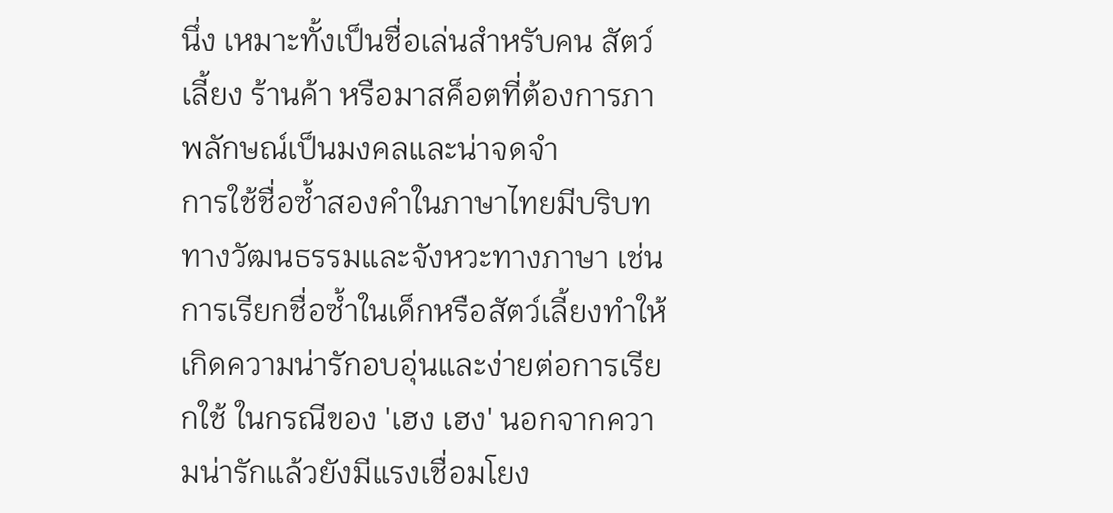นึ่ง เหมาะทั้งเป็นชื่อเล่นสำหรับคน สัตว์เลี้ยง ร้านค้า หรือมาสค็อตที่ต้องการภาพลักษณ์เป็นมงคลและน่าจดจำ
การใช้ชื่อซ้ำสองคำในภาษาไทยมีบริบททางวัฒนธรรมและจังหวะทางภาษา เช่น การเรียกชื่อซ้ำในเด็กหรือสัตว์เลี้ยงทำให้เกิดความน่ารักอบอุ่นและง่ายต่อการเรียกใช้ ในกรณีของ 'เฮง เฮง' นอกจากความน่ารักแล้วยังมีแรงเชื่อมโยง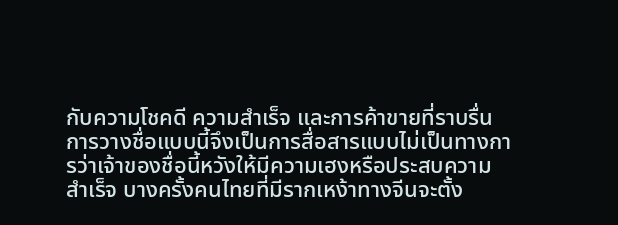กับความโชคดี ความสำเร็จ และการค้าขายที่ราบรื่น การวางชื่อแบบนี้จึงเป็นการสื่อสารแบบไม่เป็นทางการว่าเจ้าของชื่อนี้หวังให้มีความเฮงหรือประสบความสำเร็จ บางครั้งคนไทยที่มีรากเหง้าทางจีนจะตั้ง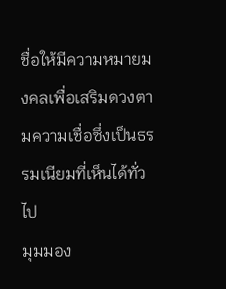ชื่อให้มีความหมายมงคลเพื่อเสริมดวงตามความเชื่อซึ่งเป็นธรรมเนียมที่เห็นได้ทั่วไป
มุมมอง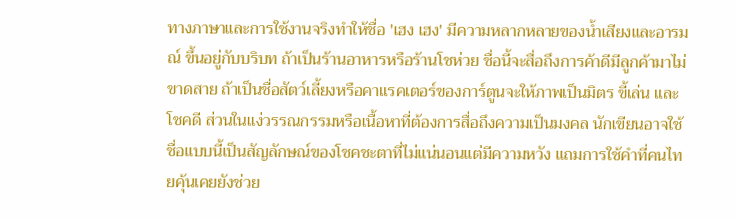ทางภาษาและการใช้งานจริงทำให้ชื่อ 'เฮง เฮง' มีความหลากหลายของน้ำเสียงและอารมณ์ ขึ้นอยู่กับบริบท ถ้าเป็นร้านอาหารหรือร้านโชห่วย ชื่อนี้จะสื่อถึงการค้าดีมีลูกค้ามาไม่ขาดสาย ถ้าเป็นชื่อสัตว์เลี้ยงหรือคาแรคเตอร์ของการ์ตูนจะให้ภาพเป็นมิตร ขี้เล่น และโชคดี ส่วนในแง่วรรณกรรมหรือเนื้อหาที่ต้องการสื่อถึงความเป็นมงคล นักเขียนอาจใช้ชื่อแบบนี้เป็นสัญลักษณ์ของโชคชะตาที่ไม่แน่นอนแต่มีความหวัง แถมการใช้คำที่คนไทยคุ้นเคยยังช่วย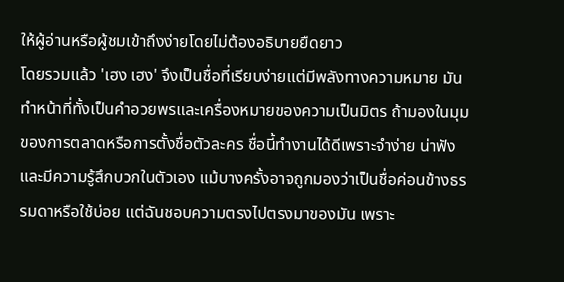ให้ผู้อ่านหรือผู้ชมเข้าถึงง่ายโดยไม่ต้องอธิบายยืดยาว
โดยรวมแล้ว 'เฮง เฮง' จึงเป็นชื่อที่เรียบง่ายแต่มีพลังทางความหมาย มันทำหน้าที่ทั้งเป็นคำอวยพรและเครื่องหมายของความเป็นมิตร ถ้ามองในมุมของการตลาดหรือการตั้งชื่อตัวละคร ชื่อนี้ทำงานได้ดีเพราะจำง่าย น่าฟัง และมีความรู้สึกบวกในตัวเอง แม้บางครั้งอาจถูกมองว่าเป็นชื่อค่อนข้างธรรมดาหรือใช้บ่อย แต่ฉันชอบความตรงไปตรงมาของมัน เพราะ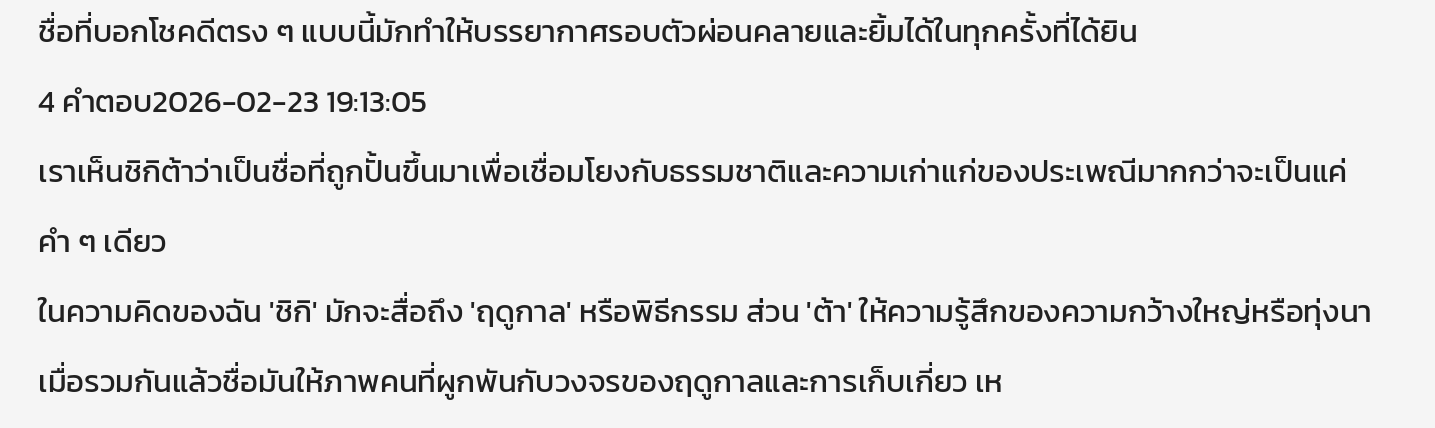ชื่อที่บอกโชคดีตรง ๆ แบบนี้มักทำให้บรรยากาศรอบตัวผ่อนคลายและยิ้มได้ในทุกครั้งที่ได้ยิน
4 คำตอบ2026-02-23 19:13:05
เราเห็นชิกิต้าว่าเป็นชื่อที่ถูกปั้นขึ้นมาเพื่อเชื่อมโยงกับธรรมชาติและความเก่าแก่ของประเพณีมากกว่าจะเป็นแค่คำ ๆ เดียว
ในความคิดของฉัน 'ชิกิ' มักจะสื่อถึง 'ฤดูกาล' หรือพิธีกรรม ส่วน 'ต้า' ให้ความรู้สึกของความกว้างใหญ่หรือทุ่งนา เมื่อรวมกันแล้วชื่อมันให้ภาพคนที่ผูกพันกับวงจรของฤดูกาลและการเก็บเกี่ยว เห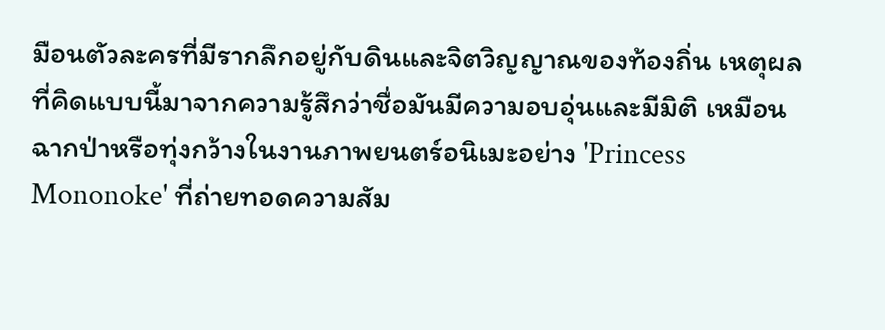มือนตัวละครที่มีรากลึกอยู่กับดินและจิตวิญญาณของท้องถิ่น เหตุผลที่คิดแบบนี้มาจากความรู้สึกว่าชื่อมันมีความอบอุ่นและมีมิติ เหมือนฉากป่าหรือทุ่งกว้างในงานภาพยนตร์อนิเมะอย่าง 'Princess Mononoke' ที่ถ่ายทอดความสัม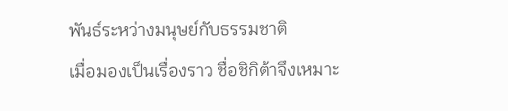พันธ์ระหว่างมนุษย์กับธรรมชาติ
เมื่อมองเป็นเรื่องราว ชื่อชิกิต้าจึงเหมาะ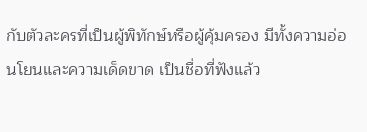กับตัวละครที่เป็นผู้พิทักษ์หรือผู้คุ้มครอง มีทั้งความอ่อนโยนและความเด็ดขาด เป็นชื่อที่ฟังแล้ว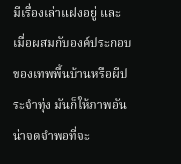มีเรื่องเล่าแฝงอยู่ และเมื่อผสมกับองค์ประกอบของเทพพื้นบ้านหรือผีประจำทุ่ง มันก็ให้ภาพอันน่าจดจำพอที่จะ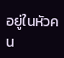อยู่ในหัวคน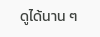ดูได้นาน ๆ